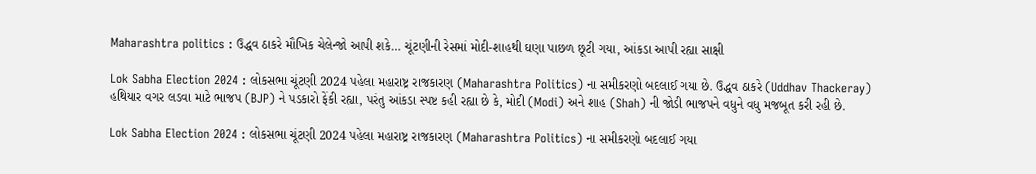Maharashtra politics : ઉદ્ધવ ઠાકરે મૌખિક ચેલેન્જો આપી શકે… ચૂંટણીની રેસમાં મોદી-શાહથી ઘણા પાછળ છૂટી ગયા, આંકડા આપી રહ્યા સાક્ષી

Lok Sabha Election 2024 : લોકસભા ચૂંટણી 2024 પહેલા મહારાષ્ટ્ર રાજકારણ (Maharashtra Politics) ના સમીકરણો બદલાઈ ગયા છે. ઉદ્ધવ ઠાકરે (Uddhav Thackeray) હથિયાર વગર લડવા માટે ભાજપ (BJP) ને પડકારો ફેંકી રહ્યા, પરંતુ આંકડા સ્પષ્ટ કહી રહ્યા છે કે, મોદી (Modi) અને શાહ (Shah) ની જોડી ભાજપને વધુને વધુ મજબૂત કરી રહી છે.

Lok Sabha Election 2024 : લોકસભા ચૂંટણી 2024 પહેલા મહારાષ્ટ્ર રાજકારણ (Maharashtra Politics) ના સમીકરણો બદલાઈ ગયા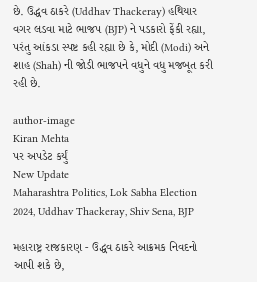છે. ઉદ્ધવ ઠાકરે (Uddhav Thackeray) હથિયાર વગર લડવા માટે ભાજપ (BJP) ને પડકારો ફેંકી રહ્યા, પરંતુ આંકડા સ્પષ્ટ કહી રહ્યા છે કે, મોદી (Modi) અને શાહ (Shah) ની જોડી ભાજપને વધુને વધુ મજબૂત કરી રહી છે.

author-image
Kiran Mehta
પર અપડેટ કર્યું
New Update
Maharashtra Politics, Lok Sabha Election 2024, Uddhav Thackeray, Shiv Sena, BJP

મહારાષ્ટ્ર રાજકારણ - ઉદ્ધવ ઠાકરે આક્રમક નિવદનો આપી શકે છે,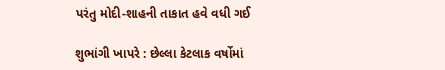પરંતુ મોદી-શાહની તાકાત હવે વધી ગઈ

શુભાંગી ખાપરે : છેલ્લા કેટલાક વર્ષોમાં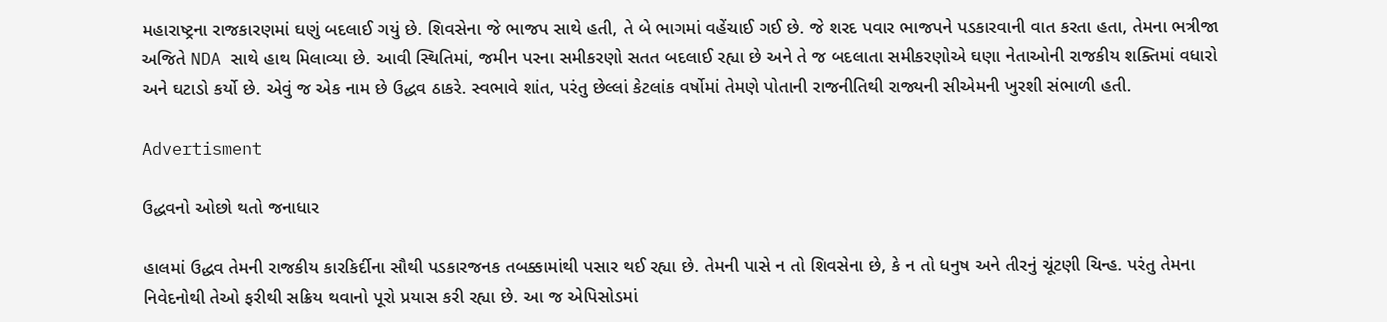મહારાષ્ટ્રના રાજકારણમાં ઘણું બદલાઈ ગયું છે. શિવસેના જે ભાજપ સાથે હતી, તે બે ભાગમાં વહેંચાઈ ગઈ છે. જે શરદ પવાર ભાજપને પડકારવાની વાત કરતા હતા, તેમના ભત્રીજા અજિતે NDA સાથે હાથ મિલાવ્યા છે. આવી સ્થિતિમાં, જમીન પરના સમીકરણો સતત બદલાઈ રહ્યા છે અને તે જ બદલાતા સમીકરણોએ ઘણા નેતાઓની રાજકીય શક્તિમાં વધારો અને ઘટાડો કર્યો છે. એવું જ એક નામ છે ઉદ્ધવ ઠાકરે. સ્વભાવે શાંત, પરંતુ છેલ્લાં કેટલાંક વર્ષોમાં તેમણે પોતાની રાજનીતિથી રાજ્યની સીએમની ખુરશી સંભાળી હતી.

Advertisment

ઉદ્ધવનો ઓછો થતો જનાધાર

હાલમાં ઉદ્ધવ તેમની રાજકીય કારકિર્દીના સૌથી પડકારજનક તબક્કામાંથી પસાર થઈ રહ્યા છે. તેમની પાસે ન તો શિવસેના છે, કે ન તો ધનુષ અને તીરનું ચૂંટણી ચિન્હ. પરંતુ તેમના નિવેદનોથી તેઓ ફરીથી સક્રિય થવાનો પૂરો પ્રયાસ કરી રહ્યા છે. આ જ એપિસોડમાં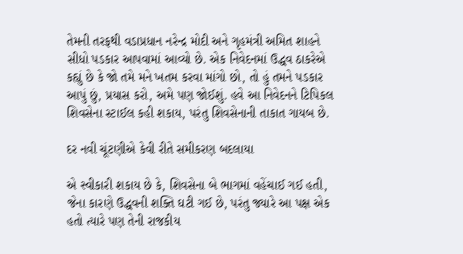તેમની તરફથી વડાપ્રધાન નરેન્દ્ર મોદી અને ગૃહમંત્રી અમિત શાહને સીધો પડકાર આપવામાં આવ્યો છે. એક નિવેદનમાં ઉદ્ધવ ઠાકરેએ કહ્યું છે કે જો તમે મને ખતમ કરવા માંગો છો, તો હું તમને પડકાર આપું છું, પ્રયાસ કરો, અમે પણ જોઈશું. હવે આ નિવેદનને ટિપિકલ શિવસેના સ્ટાઈલ કહી શકાય, પરંતુ શિવસેનાની તાકાત ગાયબ છે.

દર નવી ચૂંટણીએ કેવી રીતે સમીકરણ બદલાયા

એ સ્વીકારી શકાય છે કે, શિવસેના બે ભાગમાં વહેંચાઈ ગઈ હતી, જેના કારણે ઉદ્ધવની શક્તિ ઘટી ગઈ છે, પરંતુ જ્યારે આ પક્ષ એક હતો ત્યારે પણ તેની રાજકીય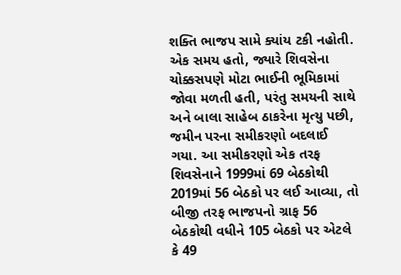શક્તિ ભાજપ સામે ક્યાંય ટકી નહોતી. એક સમય હતો, જ્યારે શિવસેના ચોક્કસપણે મોટા ભાઈની ભૂમિકામાં જોવા મળતી હતી, પરંતુ સમયની સાથે અને બાલા સાહેબ ઠાકરેના મૃત્યુ પછી, જમીન પરના સમીકરણો બદલાઈ ગયા. આ સમીકરણો એક તરફ શિવસેનાને 1999માં 69 બેઠકોથી 2019માં 56 બેઠકો પર લઈ આવ્યા, તો બીજી તરફ ભાજપનો ગ્રાફ 56 બેઠકોથી વધીને 105 બેઠકો પર એટલે કે 49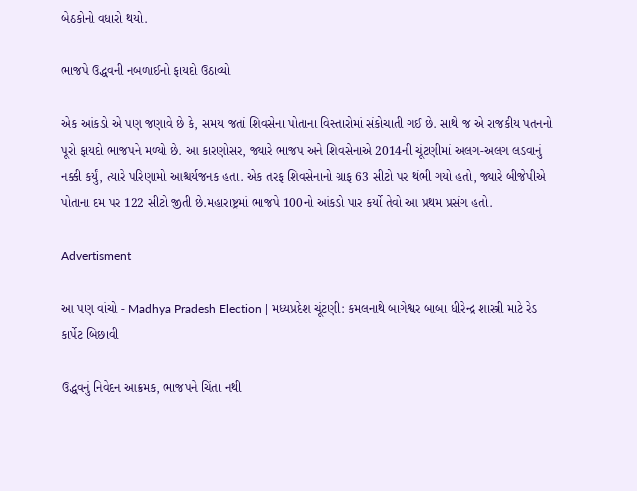બેઠકોનો વધારો થયો.

ભાજપે ઉદ્ધવની નબળાઈનો ફાયદો ઉઠાવ્યો

એક આંકડો એ પણ જણાવે છે કે, સમય જતાં શિવસેના પોતાના વિસ્તારોમાં સંકોચાતી ગઈ છે. સાથે જ એ રાજકીય પતનનો પૂરો ફાયદો ભાજપને મળ્યો છે. આ કારણોસર, જ્યારે ભાજપ અને શિવસેનાએ 2014ની ચૂંટણીમાં અલગ-અલગ લડવાનું નક્કી કર્યું, ત્યારે પરિણામો આશ્ચર્યજનક હતા. એક તરફ શિવસેનાનો ગ્રાફ 63 સીટો પર થંભી ગયો હતો, જ્યારે બીજેપીએ પોતાના દમ પર 122 સીટો જીતી છે.મહારાષ્ટ્રમાં ભાજપે 100નો આંકડો પાર કર્યો તેવો આ પ્રથમ પ્રસંગ હતો.

Advertisment

આ પણ વાંચો - Madhya Pradesh Election | મધ્યપ્રદેશ ચૂંટણી: કમલનાથે બાગેશ્વર બાબા ધીરેન્દ્ર શાસ્ત્રી માટે રેડ કાર્પેટ બિછાવી

ઉદ્ધવનું નિવેદન આક્રમક, ભાજપને ચિંતા નથી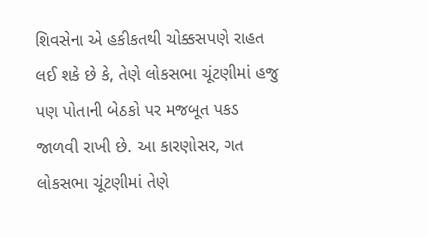શિવસેના એ હકીકતથી ચોક્કસપણે રાહત લઈ શકે છે કે, તેણે લોકસભા ચૂંટણીમાં હજુ પણ પોતાની બેઠકો પર મજબૂત પકડ જાળવી રાખી છે. આ કારણોસર, ગત લોકસભા ચૂંટણીમાં તેણે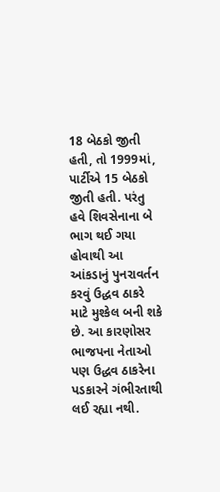18 બેઠકો જીતી હતી, તો 1999માં, પાર્ટીએ 15 બેઠકો જીતી હતી. પરંતુ હવે શિવસેનાના બે ભાગ થઈ ગયા હોવાથી આ આંકડાનું પુનરાવર્તન કરવું ઉદ્ધવ ઠાકરે માટે મુશ્કેલ બની શકે છે. આ કારણોસર ભાજપના નેતાઓ પણ ઉદ્ધવ ઠાકરેના પડકારને ગંભીરતાથી લઈ રહ્યા નથી.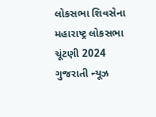લોકસભા શિવસેના મહારાષ્ટ્ર લોકસભા ચૂંટણી 2024 ગુજરાતી ન્યૂઝ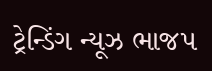ટ્રેન્ડિંગ ન્યૂઝ ભાજપ